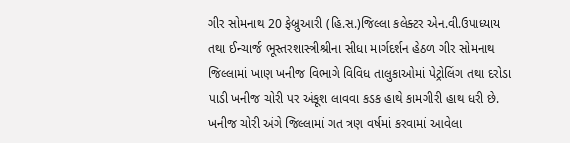ગીર સોમનાથ 20 ફેબ્રુઆરી (હિ.સ.)જિલ્લા કલેક્ટર એન.વી.ઉપાધ્યાય તથા ઈન્ચાર્જ ભૂસ્તરશાસ્ત્રીશ્રીના સીધા માર્ગદર્શન હેઠળ ગીર સોમનાથ જિલ્લામાં ખાણ ખનીજ વિભાગે વિવિધ તાલુકાઓમાં પેટ્રોલિંગ તથા દરોડા પાડી ખનીજ ચોરી પર અંકૂશ લાવવા કડક હાથે કામગીરી હાથ ધરી છે.
ખનીજ ચોરી અંગે જિલ્લામાં ગત ત્રણ વર્ષમાં કરવામાં આવેલા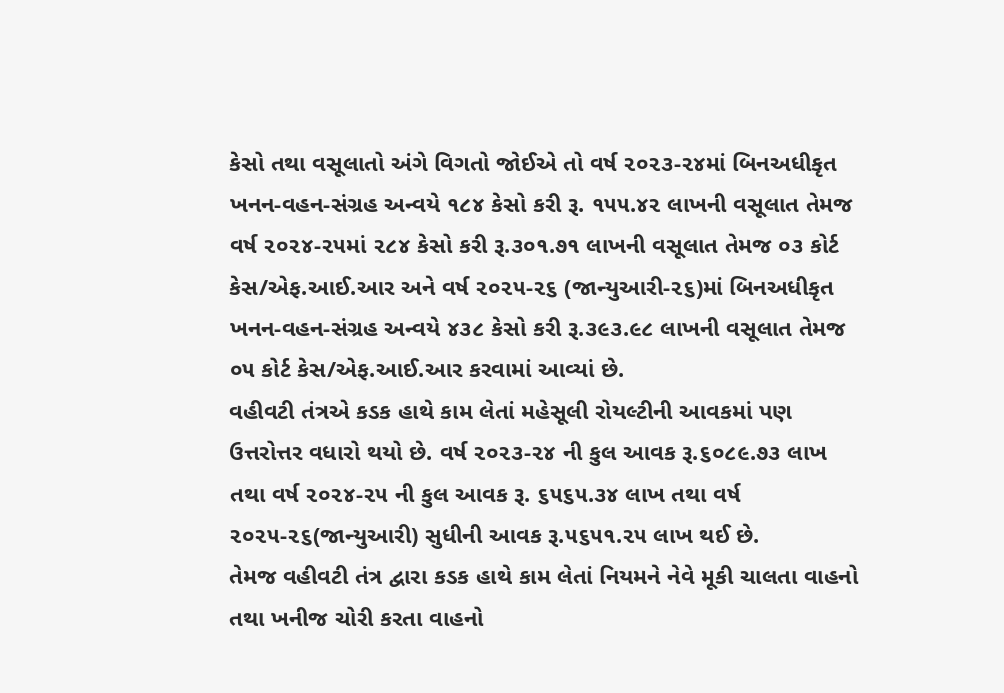કેસો તથા વસૂલાતો અંગે વિગતો જોઈએ તો વર્ષ ૨૦૨૩-૨૪માં બિનઅધીકૃત ખનન-વહન-સંગ્રહ અન્વયે ૧૮૪ કેસો કરી રૂ. ૧૫૫.૪૨ લાખની વસૂલાત તેમજ વર્ષ ૨૦૨૪-૨૫માં ૨૮૪ કેસો કરી રૂ.૩૦૧.૭૧ લાખની વસૂલાત તેમજ ૦૩ કોર્ટ કેસ/એફ.આઈ.આર અને વર્ષ ૨૦૨૫-૨૬ (જાન્યુઆરી-૨૬)માં બિનઅધીકૃત ખનન-વહન-સંગ્રહ અન્વયે ૪૩૮ કેસો કરી રૂ.૩૯૩.૯૮ લાખની વસૂલાત તેમજ ૦૫ કોર્ટ કેસ/એફ.આઈ.આર કરવામાં આવ્યાં છે.
વહીવટી તંત્રએ કડક હાથે કામ લેતાં મહેસૂલી રોયલ્ટીની આવકમાં પણ ઉત્તરોત્તર વધારો થયો છે. વર્ષ ૨૦૨૩-૨૪ ની કુલ આવક રૂ.૬૦૮૯.૭૩ લાખ તથા વર્ષ ૨૦૨૪-૨૫ ની કુલ આવક રૂ. ૬૫૬૫.૩૪ લાખ તથા વર્ષ ૨૦૨૫-૨૬(જાન્યુઆરી) સુધીની આવક રૂ.૫૬૫૧.૨૫ લાખ થઈ છે.
તેમજ વહીવટી તંત્ર દ્વારા કડક હાથે કામ લેતાં નિયમને નેવે મૂકી ચાલતા વાહનો તથા ખનીજ ચોરી કરતા વાહનો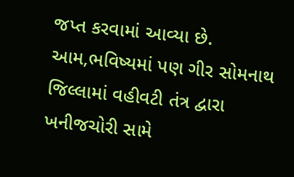જપ્ત કરવામાં આવ્યા છે.
આમ,ભવિષ્યમાં પણ ગીર સોમનાથ જિલ્લામાં વહીવટી તંત્ર દ્વારા ખનીજચોરી સામે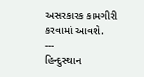અસરકારક કામગીરી કરવામાં આવશે.
---
હિન્દુસ્થાન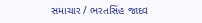સમાચાર / ભરતસિંહ જાદવ